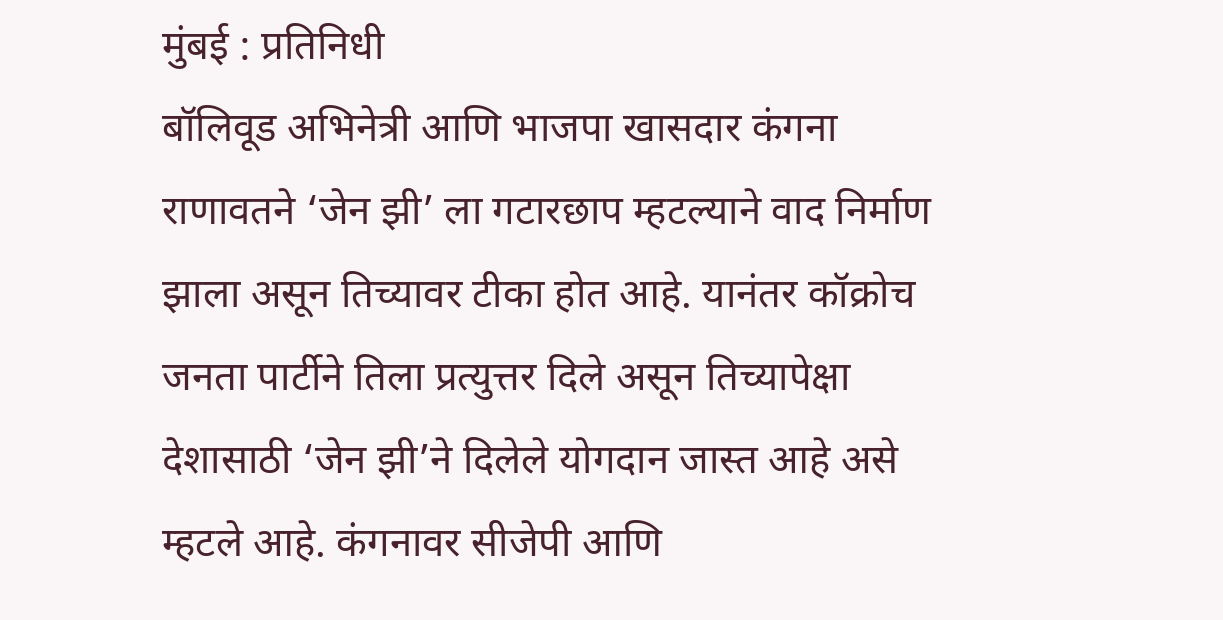मुंबई : प्रतिनिधी
बॉलिवूड अभिनेत्री आणि भाजपा खासदार कंगना राणावतने ‘जेन झी’ ला गटारछाप म्हटल्याने वाद निर्माण झाला असून तिच्यावर टीका होत आहे. यानंतर कॉक्रोच जनता पार्टीने तिला प्रत्युत्तर दिले असून तिच्यापेक्षा देशासाठी ‘जेन झी’ने दिलेले योगदान जास्त आहे असे म्हटले आहे. कंगनावर सीजेपी आणि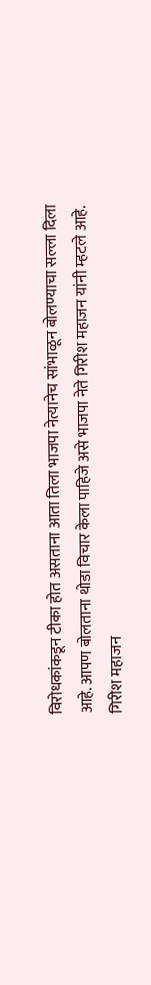विरोधकांकडून टीका होत असताना आता तिला भाजपा नेत्यानेच सांभाळून बोलण्याचा सल्ला दिला आहे. आपण बोलताना थोडा विचार केला पाहिजे असे भाजपा नेते गिरीश महाजन यांनी म्हटले आहे.
गिरीश महाजन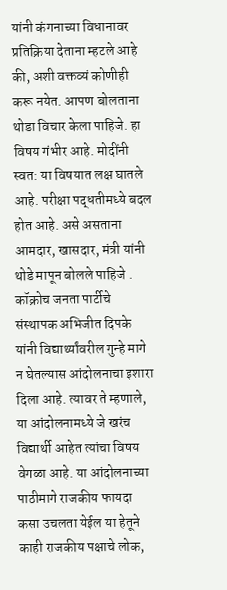यांनी कंगनाच्या विधानावर प्रतिक्रिया देताना म्हटले आहे की, अशी वक्तव्यं कोणीही करू नयेत. आपण बोलताना थोडा विचार केला पाहिजे. हा विषय गंभीर आहे. मोदींनी स्वत: या विषयात लक्ष घातले आहे. परीक्षा पद्धतीमध्ये बदल होत आहे. असे असताना आमदार, खासदार, मंत्री यांनी थोडे मापून बोलले पाहिजे .
कॉक्रोच जनता पार्टीचे संस्थापक अभिजीत दिपके यांनी विद्यार्थ्यांवरील गुन्हे मागे न घेतल्यास आंदोलनाचा इशारा दिला आहे. त्यावर ते म्हणाले, या आंदोलनामध्ये जे खरंच विद्यार्थी आहेत त्यांचा विषय वेगळा आहे. या आंदोलनाच्या पाठीमागे राजकीय फायदा कसा उचलता येईल या हेतूने काही राजकीय पक्षाचे लोक,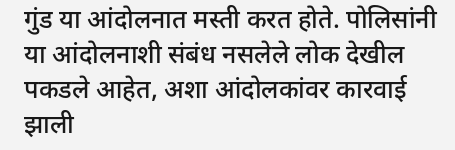गुंड या आंदोलनात मस्ती करत होते. पोलिसांनी या आंदोलनाशी संबंध नसलेले लोक देखील पकडले आहेत, अशा आंदोलकांवर कारवाई झाली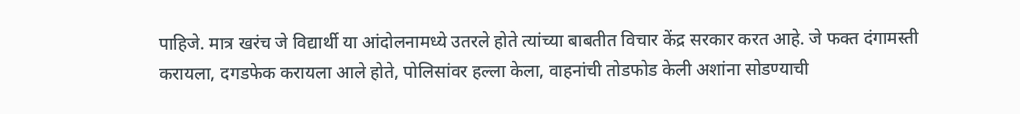पाहिजे. मात्र खरंच जे विद्यार्थी या आंदोलनामध्ये उतरले होते त्यांच्या बाबतीत विचार केंद्र सरकार करत आहे. जे फक्त दंगामस्ती करायला, दगडफेक करायला आले होते, पोलिसांवर हल्ला केला, वाहनांची तोडफोड केली अशांना सोडण्याची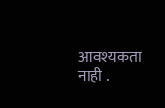आवश्यकता नाही .